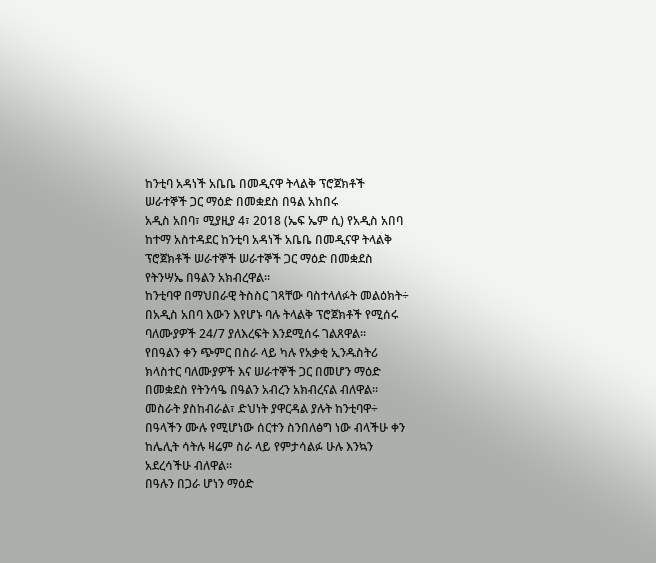ከንቲባ አዳነች አቤቤ በመዲናዋ ትላልቅ ፕሮጀክቶች ሠራተኞች ጋር ማዕድ በመቋደስ በዓል አከበሩ
አዲስ አበባ፣ ሚያዚያ 4፣ 2018 (ኤፍ ኤም ሲ) የአዲስ አበባ ከተማ አስተዳደር ከንቲባ አዳነች አቤቤ በመዲናዋ ትላልቅ ፕሮጀክቶች ሠራተኞች ሠራተኞች ጋር ማዕድ በመቋደስ የትንሣኤ በዓልን አክብረዋል።
ከንቲባዋ በማህበራዊ ትስስር ገጻቸው ባስተላለፉት መልዕክት÷ በአዲስ አበባ እውን እየሆኑ ባሉ ትላልቅ ፕሮጀክቶች የሚሰሩ ባለሙያዎች 24/7 ያለእረፍት እንደሚሰሩ ገልጸዋል።
የበዓልን ቀን ጭምር በስራ ላይ ካሉ የአቃቂ ኢንዱስትሪ ክላስተር ባለሙያዎች እና ሠራተኞች ጋር በመሆን ማዕድ በመቋደስ የትንሳዔ በዓልን አብረን አክብረናል ብለዋል።
መስራት ያስከብራል፣ ድህነት ያዋርዳል ያሉት ከንቲባዋ÷ በዓላችን ሙሉ የሚሆነው ሰርተን ስንበለፅግ ነው ብላችሁ ቀን ከሌሊት ሳትሉ ዛሬም ስራ ላይ የምታሳልፉ ሁሉ እንኳን አደረሳችሁ ብለዋል፡፡
በዓሉን በጋራ ሆነን ማዕድ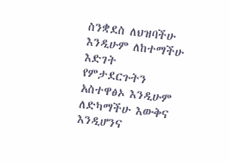ስንቋደስ ለህዝባችሁ እንዲሁም ለከተማችሁ እድገት የምታደርጉትን አስተዋፅኦ እንዲሁም ለድካማችሁ እውቅና እንዲሆንና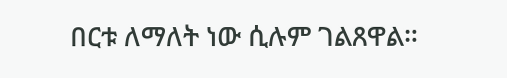በርቱ ለማለት ነው ሲሉም ገልጸዋል።